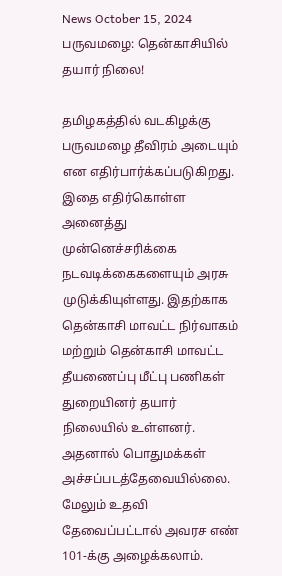News October 15, 2024
பருவமழை: தென்காசியில் தயார் நிலை!

தமிழகத்தில் வடகிழக்கு பருவமழை தீவிரம் அடையும் என எதிர்பார்க்கப்படுகிறது. இதை எதிர்கொள்ள அனைத்து முன்னெச்சரிக்கை நடவடிக்கைகளையும் அரசு முடுக்கியுள்ளது. இதற்காக தென்காசி மாவட்ட நிர்வாகம் மற்றும் தென்காசி மாவட்ட தீயணைப்பு மீட்பு பணிகள் துறையினர் தயார் நிலையில் உள்ளனர். அதனால் பொதுமக்கள் அச்சப்படத்தேவையில்லை. மேலும் உதவி தேவைப்பட்டால் அவரச எண் 101-க்கு அழைக்கலாம்.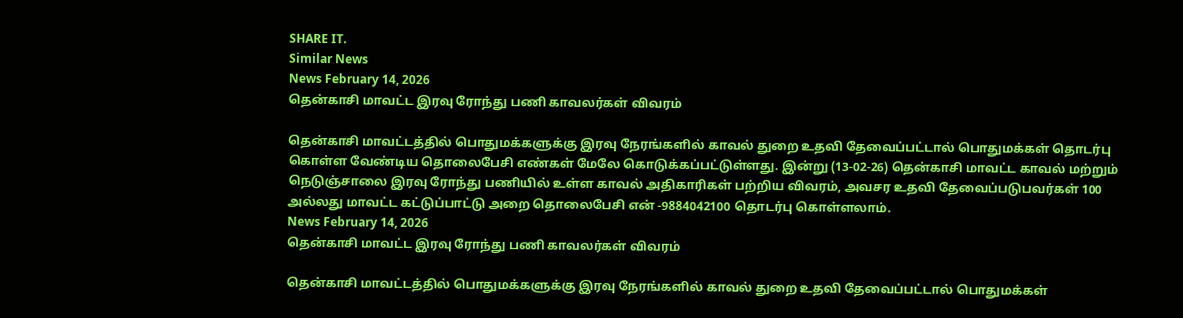SHARE IT.
Similar News
News February 14, 2026
தென்காசி மாவட்ட இரவு ரோந்து பணி காவலர்கள் விவரம்

தென்காசி மாவட்டத்தில் பொதுமக்களுக்கு இரவு நேரங்களில் காவல் துறை உதவி தேவைப்பட்டால் பொதுமக்கள் தொடர்பு கொள்ள வேண்டிய தொலைபேசி எண்கள் மேலே கொடுக்கப்பட்டுள்ளது. இன்று (13-02-26) தென்காசி மாவட்ட காவல் மற்றும் நெடுஞ்சாலை இரவு ரோந்து பணியில் உள்ள காவல் அதிகாரிகள் பற்றிய விவரம், அவசர உதவி தேவைப்படுபவர்கள் 100 அல்லது மாவட்ட கட்டுப்பாட்டு அறை தொலைபேசி என் -9884042100 தொடர்பு கொள்ளலாம்.
News February 14, 2026
தென்காசி மாவட்ட இரவு ரோந்து பணி காவலர்கள் விவரம்

தென்காசி மாவட்டத்தில் பொதுமக்களுக்கு இரவு நேரங்களில் காவல் துறை உதவி தேவைப்பட்டால் பொதுமக்கள்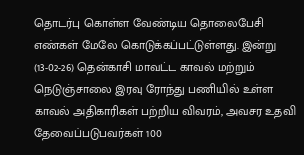தொடர்பு கொள்ள வேண்டிய தொலைபேசி எண்கள் மேலே கொடுக்கப்பட்டுள்ளது. இன்று (13-02-26) தென்காசி மாவட்ட காவல் மற்றும் நெடுஞ்சாலை இரவு ரோந்து பணியில் உள்ள காவல் அதிகாரிகள் பற்றிய விவரம், அவசர உதவி தேவைப்படுபவர்கள் 100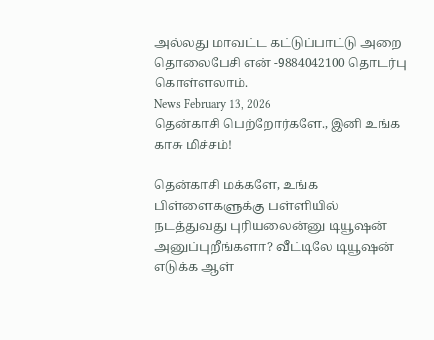அல்லது மாவட்ட கட்டுப்பாட்டு அறை தொலைபேசி என் -9884042100 தொடர்பு கொள்ளலாம்.
News February 13, 2026
தென்காசி பெற்றோர்களே., இனி உங்க காசு மிச்சம்!

தென்காசி மக்களே, உங்க பிள்ளைகளுக்கு பள்ளியில் நடத்துவது புரியலைன்னு டியூஷன் அனுப்புறீங்களா? வீட்டிலே டியூஷன் எடுக்க ஆள்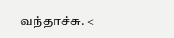வந்தாச்சு. <